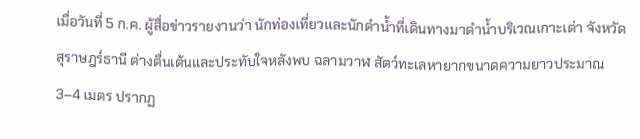เมื่อวันที่ 5 ก.ค. ผู้สื่อข่าวรายงานว่า นักท่องเที่ยวและนักดำน้ำที่เดินทางมาดำน้ำบริเวณเกาะเต่า จังหวัดสุราษฎร์ธานี ต่างตื่นเต้นและประทับใจหลังพบ ฉลามวาฬ สัตว์ทะเลหายากขนาดความยาวประมาณ 3–4 เมตร ปรากฏ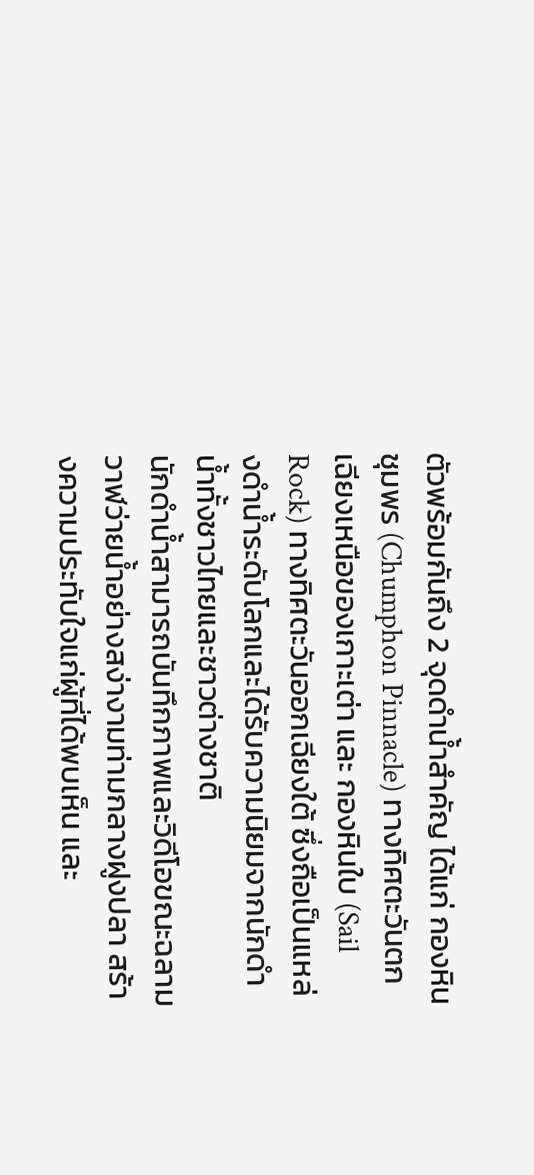ตัวพร้อมกันถึง 2 จุดดำน้ำสำคัญ ได้แก่ กองหินชุมพร (Chumphon Pinnacle) ทางทิศตะวันตกเฉียงเหนือของเกาะเต่า และ กองหินใบ (Sail Rock) ทางทิศตะวันออกเฉียงใต้ ซึ่งถือเป็นแหล่งดำน้ำระดับโลกและได้รับความนิยมจากนักดำน้ำทั้งชาวไทยและชาวต่างชาติ
นักดำน้ำสามารถบันทึกภาพและวิดีโอขณะฉลามวาฬว่ายน้ำอย่างสง่างามท่ามกลางฝูงปลา สร้างความประทับใจแก่ผู้ที่ได้พบเห็น และ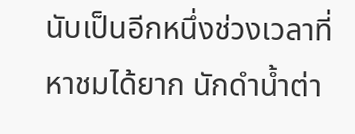นับเป็นอีกหนึ่งช่วงเวลาที่หาชมได้ยาก นักดำน้ำต่า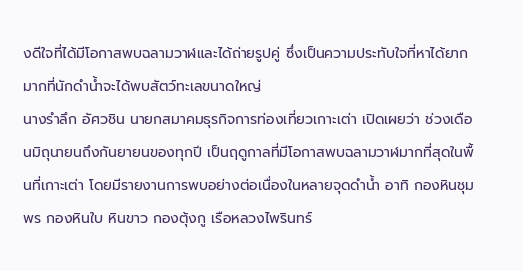งดีใจที่ได้มีโอกาสพบฉลามวาฬและได้ถ่ายรูปคู่ ซึ่งเป็นความประทับใจที่หาได้ยากมากที่นักดำน้ำจะได้พบสัตว์ทะเลขนาดใหญ่
นางรำลึก อัศวชิน นายกสมาคมธุรกิจการท่องเที่ยวเกาะเต่า เปิดเผยว่า ช่วงเดือนมิถุนายนถึงกันยายนของทุกปี เป็นฤดูกาลที่มีโอกาสพบฉลามวาฬมากที่สุดในพื้นที่เกาะเต่า โดยมีรายงานการพบอย่างต่อเนื่องในหลายจุดดำน้ำ อาทิ กองหินชุมพร กองหินใบ หินขาว กองตุ้งกู เรือหลวงไพรินทร์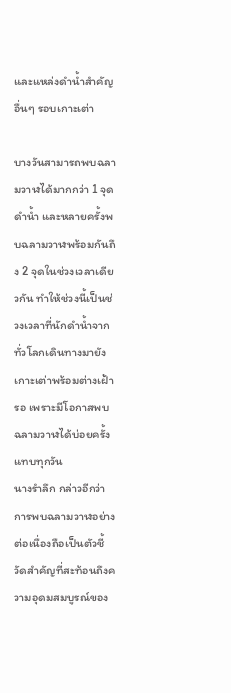และแหล่งดำน้ำสำคัญอื่นๆ รอบเกาะเต่า

บางวันสามารถพบฉลามวาฬได้มากกว่า 1 จุดดำน้ำ และหลายครั้งพบฉลามวาฬพร้อมกันถึง 2 จุดในช่วงเวลาเดียวกัน ทำให้ช่วงนี้เป็นช่วงเวลาที่นักดำน้ำจากทั่วโลกเดินทางมายังเกาะเต่าพร้อมต่างเฝ้ารอ เพราะมีโอกาสพบฉลามวาฬได้บ่อยครั้งแทบทุกวัน
นางรำลึก กล่าวอีกว่า การพบฉลามวาฬอย่างต่อเนื่องถือเป็นตัวชี้วัดสำคัญที่สะท้อนถึงความอุดมสมบูรณ์ของ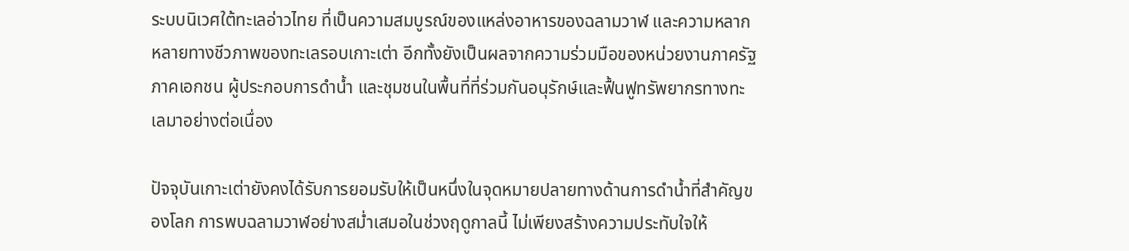ระบบนิเวศใต้ทะเลอ่าวไทย ที่เป็นความสมบูรณ์ของแหล่งอาหารของฉลามวาฬ และความหลากหลายทางชีวภาพของทะเลรอบเกาะเต่า อีกทั้งยังเป็นผลจากความร่วมมือของหน่วยงานภาครัฐ ภาคเอกชน ผู้ประกอบการดำน้ำ และชุมชนในพื้นที่ที่ร่วมกันอนุรักษ์และฟื้นฟูทรัพยากรทางทะเลมาอย่างต่อเนื่อง

ปัจจุบันเกาะเต่ายังคงได้รับการยอมรับให้เป็นหนึ่งในจุดหมายปลายทางด้านการดำน้ำที่สำคัญของโลก การพบฉลามวาฬอย่างสม่ำเสมอในช่วงฤดูกาลนี้ ไม่เพียงสร้างความประทับใจให้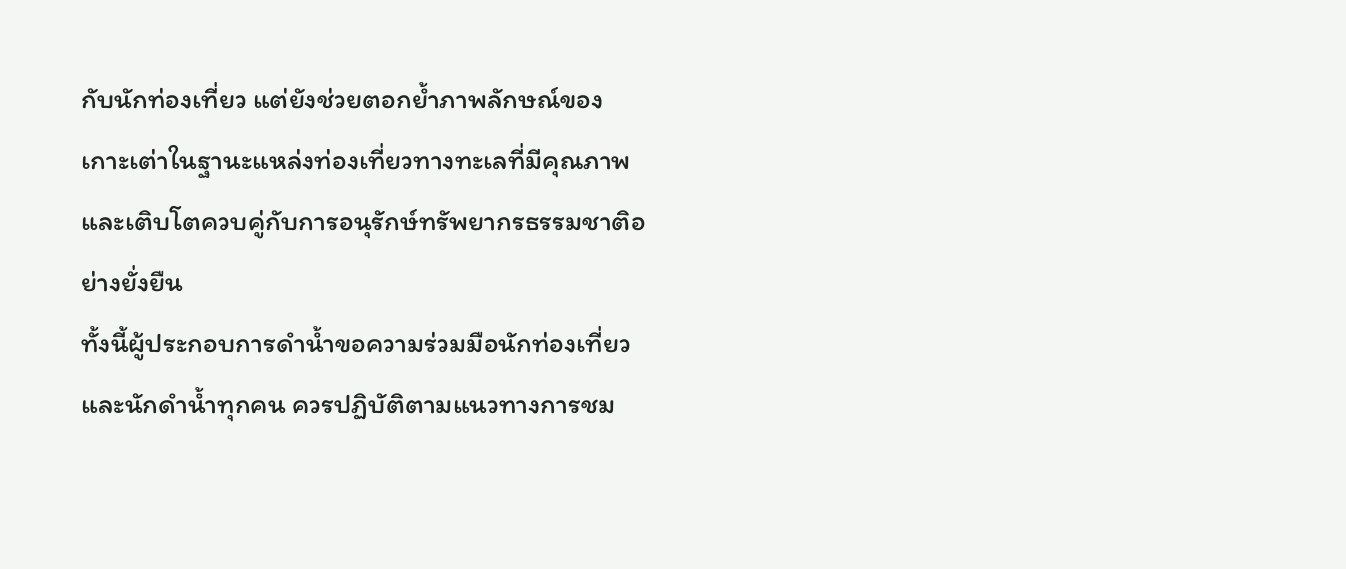กับนักท่องเที่ยว แต่ยังช่วยตอกย้ำภาพลักษณ์ของเกาะเต่าในฐานะแหล่งท่องเที่ยวทางทะเลที่มีคุณภาพ และเติบโตควบคู่กับการอนุรักษ์ทรัพยากรธรรมชาติอย่างยั่งยืน
ทั้งนี้ผู้ประกอบการดำน้ำขอความร่วมมือนักท่องเที่ยวและนักดำน้ำทุกคน ควรปฏิบัติตามแนวทางการชม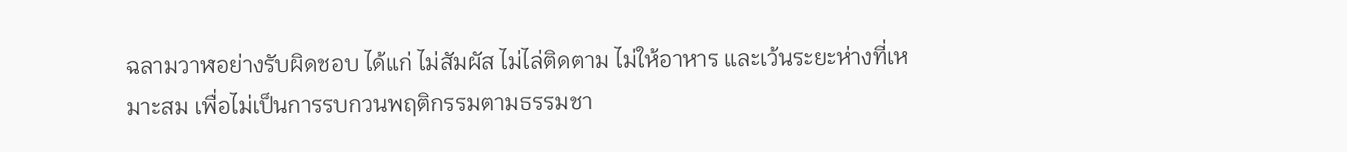ฉลามวาฬอย่างรับผิดชอบ ได้แก่ ไม่สัมผัส ไม่ไล่ติดตาม ไม่ให้อาหาร และเว้นระยะห่างที่เหมาะสม เพื่อไม่เป็นการรบกวนพฤติกรรมตามธรรมชา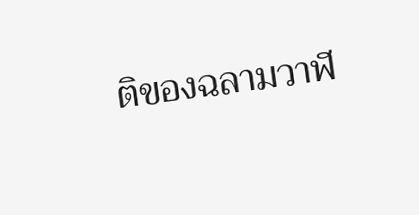ติของฉลามวาฬ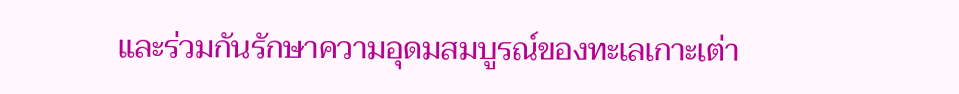และร่วมกันรักษาความอุดมสมบูรณ์ของทะเลเกาะเต่า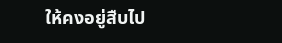ให้คงอยู่สืบไป